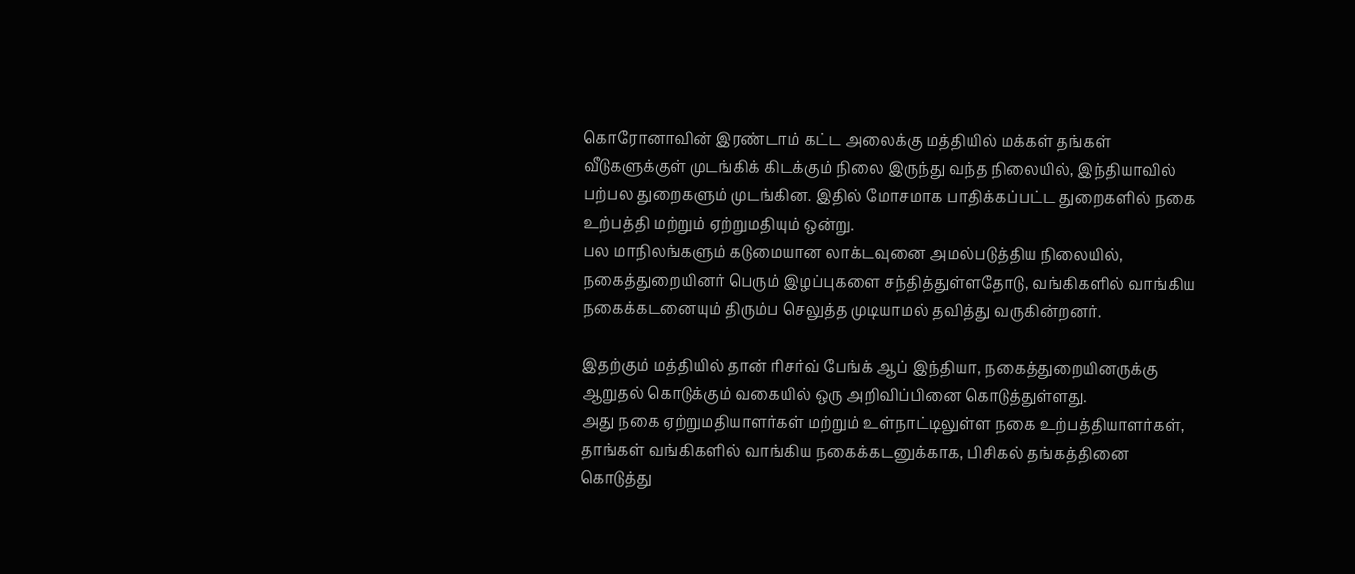கொரோனாவின் இரண்டாம் கட்ட அலைக்கு மத்தியில் மக்கள் தங்கள் வீடுகளுக்குள் முடங்கிக் கிடக்கும் நிலை இருந்து வந்த நிலையில், இந்தியாவில் பற்பல துறைகளும் முடங்கின. இதில் மோசமாக பாதிக்கப்பட்ட துறைகளில் நகை உற்பத்தி மற்றும் ஏற்றுமதியும் ஒன்று.
பல மாநிலங்களும் கடுமையான லாக்டவுனை அமல்படுத்திய நிலையில், நகைத்துறையினர் பெரும் இழப்புகளை சந்தித்துள்ளதோடு, வங்கிகளில் வாங்கிய நகைக்கடனையும் திரும்ப செலுத்த முடியாமல் தவித்து வருகின்றனர்.

இதற்கும் மத்தியில் தான் ரிசர்வ் பேங்க் ஆப் இந்தியா, நகைத்துறையினருக்கு ஆறுதல் கொடுக்கும் வகையில் ஒரு அறிவிப்பினை கொடுத்துள்ளது.
அது நகை ஏற்றுமதியாளர்கள் மற்றும் உள்நாட்டிலுள்ள நகை உற்பத்தியாளர்கள், தாங்கள் வங்கிகளில் வாங்கிய நகைக்கடனுக்காக, பிசிகல் தங்கத்தினை கொடுத்து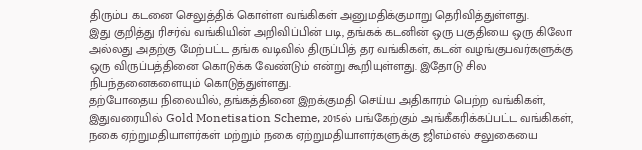திரும்ப கடனை செலுத்திக் கொள்ள வங்கிகள் அனுமதிக்குமாறு தெரிவித்துள்ளது.
இது குறித்து ரிசர்வ் வங்கியின் அறிவிப்பின் படி, தங்கக் கடனின் ஒரு பகுதியை ஒரு கிலோ அல்லது அதற்கு மேற்பட்ட தங்க வடிவில் திருப்பித் தர வங்கிகள், கடன் வழங்குபவர்களுக்கு ஒரு விருப்பத்தினை கொடுக்க வேண்டும் என்று கூறியுள்ளது. இதோடு சில நிபந்தனைகளையும் கொடுத்துள்ளது.
தற்போதைய நிலையில், தங்கத்தினை இறக்குமதி செய்ய அதிகாரம் பெற்ற வங்கிகள், இதுவரையில் Gold Monetisation Scheme, 2015ல் பங்கேற்கும் அங்கீகரிக்கப்பட்ட வங்கிகள், நகை ஏற்றுமதியாளர்கள் மற்றும் நகை ஏற்றுமதியாளர்களுக்கு ஜிஎம்எல் சலுகையை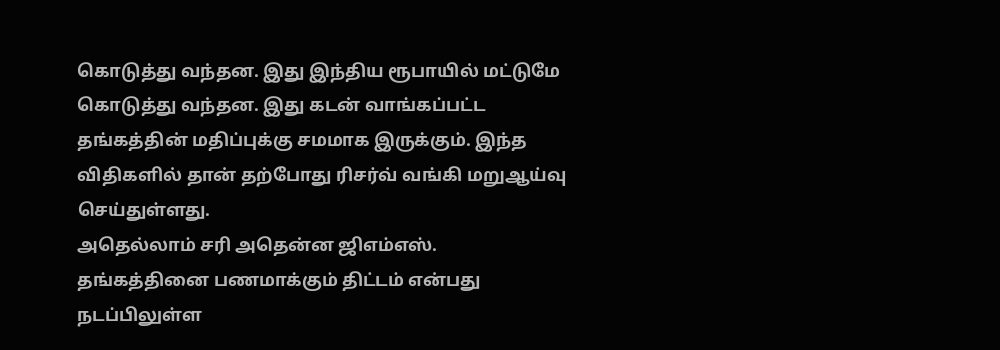கொடுத்து வந்தன. இது இந்திய ரூபாயில் மட்டுமே கொடுத்து வந்தன. இது கடன் வாங்கப்பட்ட தங்கத்தின் மதிப்புக்கு சமமாக இருக்கும். இந்த விதிகளில் தான் தற்போது ரிசர்வ் வங்கி மறுஆய்வு செய்துள்ளது.
அதெல்லாம் சரி அதென்ன ஜிஎம்எஸ். தங்கத்தினை பணமாக்கும் திட்டம் என்பது நடப்பிலுள்ள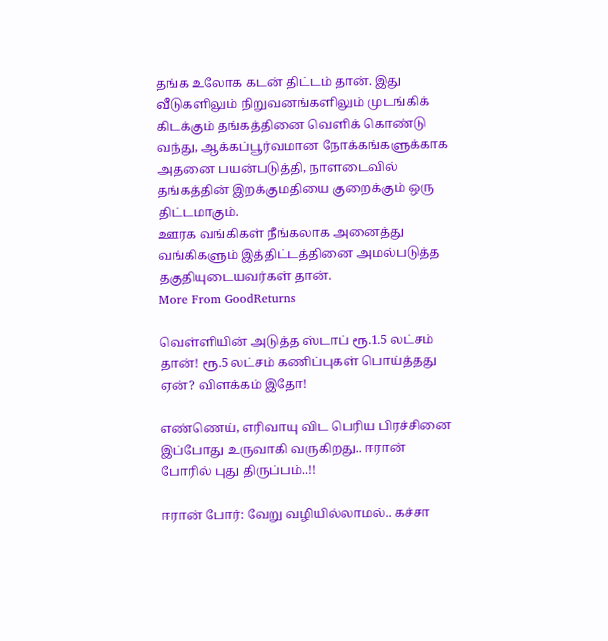தங்க உலோக கடன் திட்டம் தான். இது வீடுகளிலும் நிறுவனங்களிலும் முடங்கிக் கிடக்கும் தங்கத்தினை வெளிக் கொண்டு வந்து, ஆக்கப்பூர்வமான நோக்கங்களுக்காக அதனை பயன்படுத்தி, நாளடைவில் தங்கத்தின் இறக்குமதியை குறைக்கும் ஒரு திட்டமாகும்.
ஊரக வங்கிகள் நீங்கலாக அனைத்து வங்கிகளும் இத்திட்டத்தினை அமல்படுத்த தகுதியுடையவர்கள் தான்.
More From GoodReturns

வெள்ளியின் அடுத்த ஸ்டாப் ரூ.1.5 லட்சம் தான்! ரூ.5 லட்சம் கணிப்புகள் பொய்த்தது ஏன்? விளக்கம் இதோ!

எண்ணெய், எரிவாயு விட பெரிய பிரச்சினை இப்போது உருவாகி வருகிறது.. ஈரான் போரில் புது திருப்பம்..!!

ஈரான் போர்: வேறு வழியில்லாமல்.. கச்சா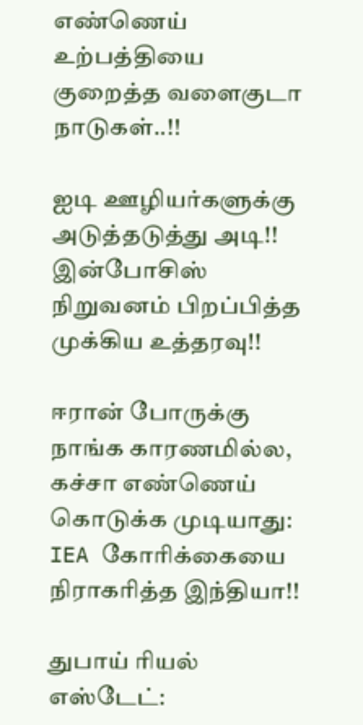எண்ணெய் உற்பத்தியை குறைத்த வளைகுடா நாடுகள்..!!

ஐடி ஊழியர்களுக்கு அடுத்தடுத்து அடி!! இன்போசிஸ் நிறுவனம் பிறப்பித்த முக்கிய உத்தரவு!!

ஈரான் போருக்கு நாங்க காரணமில்ல, கச்சா எண்ணெய் கொடுக்க முடியாது: IEA கோரிக்கையை நிராகரித்த இந்தியா!!

துபாய் ரியல் எஸ்டேட்: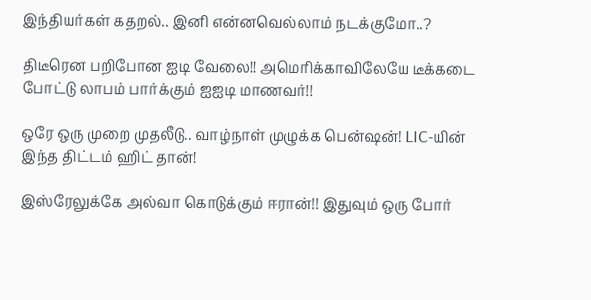இந்தியர்கள் கதறல்.. இனி என்னவெல்லாம் நடக்குமோ..?

திடீரென பறிபோன ஐடி வேலை!! அமெரிக்காவிலேயே டீக்கடை போட்டு லாபம் பார்க்கும் ஐஐடி மாணவர்!!

ஒரே ஒரு முறை முதலீடு.. வாழ்நாள் முழுக்க பென்ஷன்! LIC-யின் இந்த திட்டம் ஹிட் தான்!

இஸ்ரேலுக்கே அல்வா கொடுக்கும் ஈரான்!! இதுவும் ஒரு போர்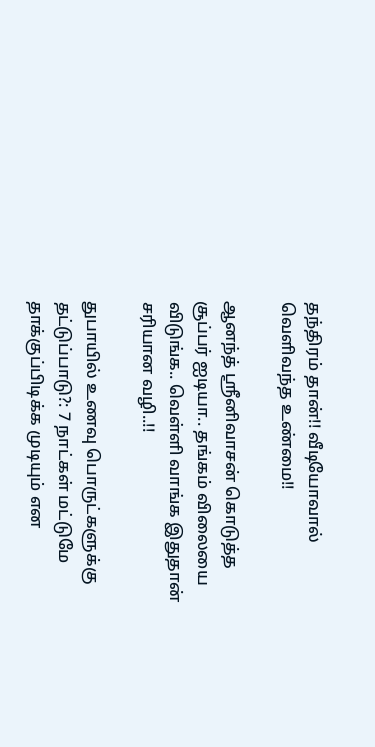தந்திரம் தான்!! வீடியோவால் வெளிவந்த உண்மை!!

ஆனந்த் ஸ்ரீனிவாசன் கொடுத்த சூப்பர் ஐடியா.. தங்கம் விலையை விடுங்க.. வெள்ளி வாங்க இதுதான் சரியான வழி..!!

துபாயில் உணவு பொருட்களுக்கு தட்டுப்பாடு?: 7 நாட்கள் மட்டுமே தாக்குப்பிடிக்க முடியும் என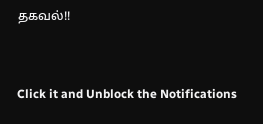தகவல்!!



Click it and Unblock the Notifications